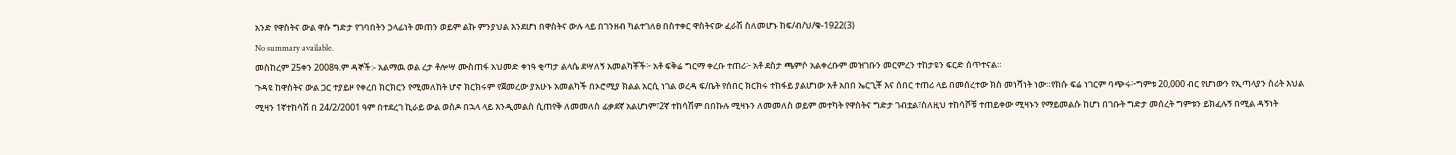አንድ የዋስትና ውል ዋሱ ግድታ የገባበትን ኃላፊነት መጠን ወይም ልኩ ምንያህል እንደሆነ በዋስትና ውሉ ላይ በገንዘብ ካልተገለፀ በስተቀር ዋስትናው ፈራሽ ስለመሆኑ ከፍ/ብ/ህ/ቁ-1922(3)
No summary available.
መስከረም 25ቀን 2008ዓ᎐ም ዳኞች:- አልማዉ ወል ረታ ቶሎሣ ሙስጠፋ አህመድ ቀነዓ ቂጣታ ልላሴ ደሣለኝ አመልካቾች፦ አቶ ፍቅሬ ግርማ ቀረቡ ተጠሪ፦ አቶ ደስታ ጫምሶ አልቀረቡም መዝገቡን መርምረን ተከታዩን ፍርድ ሰጥተናል።
ጉዳዩ ከዋስትና ውል ጋር ተያይዞ የቀረበ ክርክርን የሚመለከት ሆኖ ክርክሩም የጀመረው ያአሁኑ አመልካች በኦሮሚያ ክልል አርሲ ነገል ወረዳ ፍ/ቤት የሰበር ክርክሩ ተከፋይ ያልሆነው አቶ አበበ ኤርጊቾ እና ሰበር ተጠሪ ላይ በመሰረተው ክስ መነሻነት ነው።የክሱ ፍሬ ነገርም ባጭሩ፦ግምቱ 20,000 ብር የሆነውን የኢጣላያን ስሪት እህል ሚዛን 1ኛተከሳሽ በ 24/2/2001 ዓም በተደረገ ኪራይ ውል ወስዶ በኋላ ላይ እንዲመልስ ሲጠየቅ ለመመለስ ፊቃደኛ አልሆነም፣2ኛ ተከሳሽም በበኩሉ ሚዛኑን ለመመለስ ወይም መተካት የዋስትና ግድታ ገብቷል፣ስለዚህ ተከሳሾቹ ተጠይቀው ሚዛኑን የማይመልሱ ከሆነ በገቡት ግድታ መሰረት ግምቱን ይክፈሉኝ በሚል ዳኝነት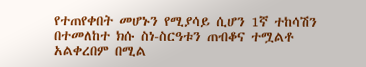የተጠየቀበት መሆኑን የሚያሳይ ሲሆን 1ኛ ተከሳሽን በተመለከተ ክሱ ስነ-ስርዓቱን ጠብቆና ተሟልቶ አልቀረበም በሚል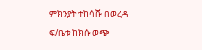ምክንያት ተከሳሹ በወረዳ ፍ/ቤቱ ከክሱ ወጭ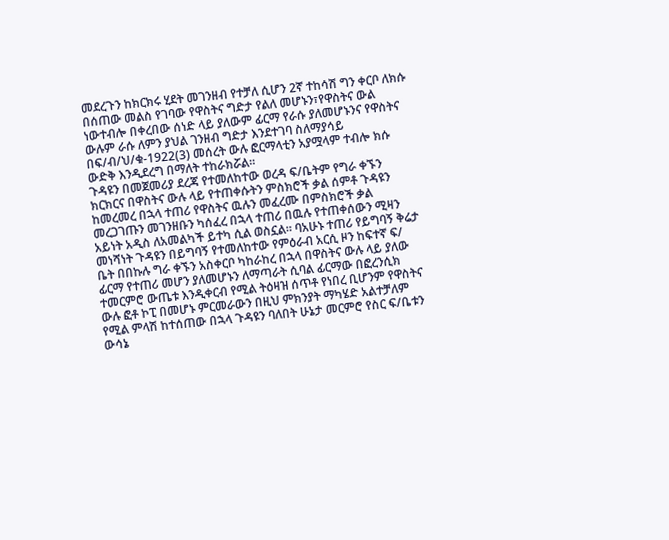መደረጉን ከክርክሩ ሂደት መገንዘብ የተቻለ ሲሆን 2ኛ ተከሳሽ ግን ቀርቦ ለክሱ በሰጠው መልስ የገባው የዋስትና ግድታ የልለ መሆኑን፣የዋስትና ውል ነውተብሎ በቀረበው ሰነድ ላይ ያለውም ፊርማ የራሱ ያለመሆኑንና የዋስትና ውሉም ራሱ ለምን ያህል ገንዘብ ግድታ እንደተገባ ስለማያሳይ በፍ/ብ/ህ/ቁ-1922(3) መሰረት ውሉ ፎርማላቲን አያሟላም ተብሎ ክሱ ውድቅ እንዲደረግ በማለት ተከራክሯል።
ጉዳዩን በመጀመሪያ ደረጃ የተመለከተው ወረዳ ፍ/ቤትም የግራ ቀኙን ክርክርና በዋስትና ውሉ ላይ የተጠቀሱትን ምስክሮች ቃል ሰምቶ ጉዳዩን ከመረመረ በኋላ ተጠሪ የዋስትና ዉሉን መፈረሙ በምስክሮች ቃል መረጋገጡን መገንዘቡን ካሰፈረ በኋላ ተጠሪ በዉሉ የተጠቀሰውን ሚዛን አይነት አዲስ ለአመልካች ይተካ ሲል ወስኗል። ባአሁኑ ተጠሪ የይግባኝ ቅሬታ መነሻነት ጉዳዩን በይግባኝ የተመለከተው የምዕራብ አርሲ ዞን ከፍተኛ ፍ/ ቤት በበኩሉ ግራ ቀኙን አስቀርቦ ካከራከረ በኋላ በዋስትና ውሉ ላይ ያለው ፊርማ የተጠሪ መሆን ያለመሆኑን ለማጣራት ሲባል ፊርማው በፎረንሲክ ተመርምሮ ውጤቱ እንዲቀርብ የሚል ትዕዛዝ ሰጥቶ የነበረ ቢሆንም የዋስትና ውሉ ፎቶ ኮፒ በመሆኑ ምርመራውን በዚህ ምክንያት ማካሄድ አልተቻለም የሚል ምላሽ ከተሰጠው በኋላ ጉዳዩን ባለበት ሁኔታ መርምሮ የስር ፍ/ቤቱን ውሳኔ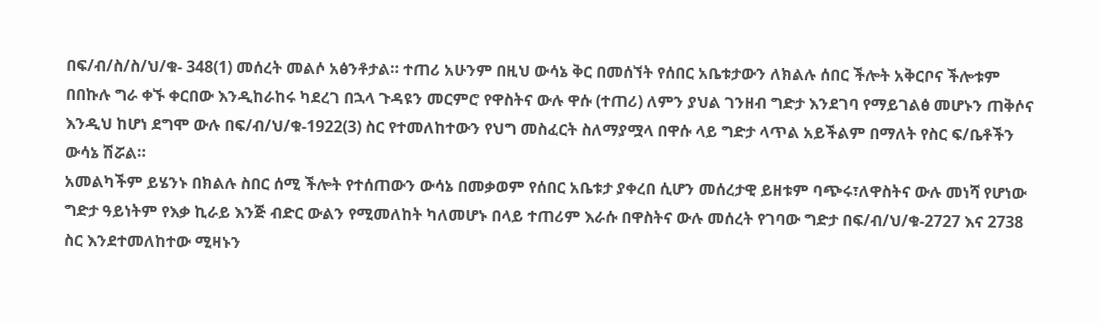በፍ/ብ/ስ/ስ/ህ/ቁ- 348(1) መሰረት መልሶ አፅንቶታል። ተጠሪ አሁንም በዚህ ውሳኔ ቅር በመሰኘት የሰበር አቤቱታውን ለክልሉ ሰበር ችሎት አቅርቦና ችሎቱም በበኩሉ ግራ ቀኙ ቀርበው እንዲከራከሩ ካደረገ በኋላ ጉዳዩን መርምሮ የዋስትና ውሉ ዋሱ (ተጠሪ) ለምን ያህል ገንዘብ ግድታ እንደገባ የማይገልፅ መሆኑን ጠቅሶና እንዲህ ከሆነ ደግሞ ውሉ በፍ/ብ/ህ/ቁ-1922(3) ስር የተመለከተውን የህግ መስፈርት ስለማያሟላ በዋሱ ላይ ግድታ ላጥል አይችልም በማለት የስር ፍ/ቤቶችን ውሳኔ ሽሯል።
አመልካችም ይሄንኑ በክልሉ ስበር ሰሚ ችሎት የተሰጠውን ውሳኔ በመቃወም የሰበር አቤቱታ ያቀረበ ሲሆን መሰረታዊ ይዘቱም ባጭሩ፣ለዋስትና ውሉ መነሻ የሆነው ግድታ ዓይነትም የእቃ ኪራይ እንጅ ብድር ውልን የሚመለከት ካለመሆኑ በላይ ተጠሪም እራሱ በዋስትና ውሉ መሰረት የገባው ግድታ በፍ/ብ/ህ/ቁ-2727 እና 2738 ስር እንደተመለከተው ሚዛኑን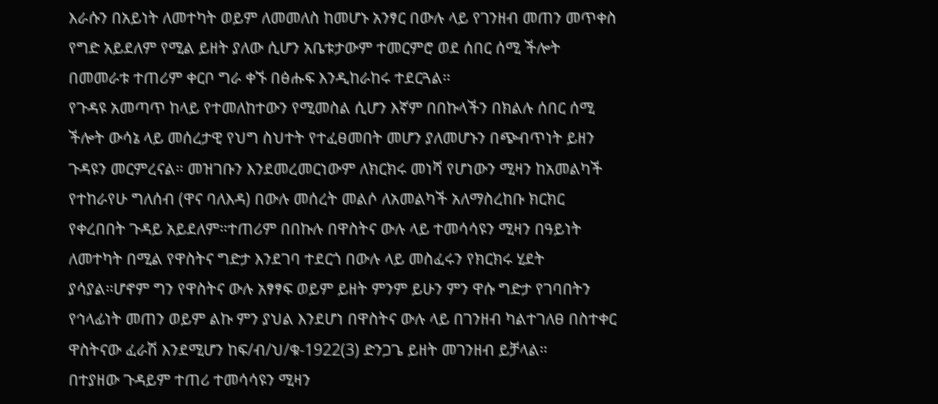እራሱን በአይነት ለመተካት ወይም ለመመለስ ከመሆኑ አንፃር በውሉ ላይ የገንዘብ መጠን መጥቀስ የግድ አይደለም የሚል ይዘት ያለው ሲሆን አቤቱታውም ተመርምሮ ወደ ሰበር ሰሚ ችሎት በመመራቱ ተጠሪም ቀርቦ ግራ ቀኙ በፅሑፍ እንዲከራከሩ ተደርጓል።
የጉዳዩ አመጣጥ ከላይ የተመለከተውን የሚመስል ሲሆን እኛም በበኩላችን በክልሉ ሰበር ሰሚ ችሎት ውሳኔ ላይ መሰረታዊ የህግ ስህተት የተፈፀመበት መሆን ያለመሆኑን በጭብጥነት ይዘን ጉዳዩን መርምረናል። መዝገቡን እንደመረመርነውም ለክርክሩ መነሻ የሆነውን ሚዛን ከአመልካች የተከራየሁ ግለሰብ (ዋና ባለእዳ) በውሉ መሰረት መልሶ ለአመልካች አለማስረከቡ ክርክር የቀረበበት ጉዳይ አይደለም።ተጠሪም በበኩሉ በዋስትና ውሉ ላይ ተመሳሳዩን ሚዛን በዓይነት ለመተካት በሚል የዋስትና ግድታ እንደገባ ተደርጎ በውሉ ላይ መስፈሩን የክርክሩ ሂደት ያሳያል።ሆኖም ግን የዋስትና ውሉ አፃፃፍ ወይም ይዘት ምንም ይሁን ምን ዋሱ ግድታ የገባበትን የኅላፊነት መጠን ወይም ልኩ ምን ያህል እንደሆነ በዋስትና ውሉ ላይ በገንዘብ ካልተገለፀ በስተቀር ዋስትናው ፈራሽ እንደሚሆን ከፍ/ብ/ህ/ቁ-1922(3) ድንጋጌ ይዘት መገንዘብ ይቻላል።
በተያዘው ጉዳይም ተጠሪ ተመሳሳዩን ሚዛን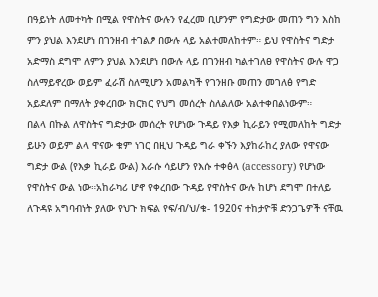በዓይነት ለመተካት በሚል የዋስትና ውሉን የፈረመ ቢሆንም የግድታው መጠን ግን እስከ ምን ያህል እንደሆነ በገንዘብ ተገልፆ በውሉ ላይ አልተመለከተም። ይህ የዋስትና ግድታ አድማስ ደግሞ ለምን ያህል እንደሆነ በውሉ ላይ በገንዘብ ካልተገለፀ የዋስትና ውሉ ዋጋ ስለማይኖረው ወይም ፈራሽ ስለሚሆን አመልካች የገንዘቡ መጠን መገለፅ የግድ አይደለም በማለት ያቀረበው ክርክር የህግ መሰረት ስለልለው አልተቀበልነውም።
በልላ በኩል ለዋስትና ግድታው መሰረት የሆነው ጉዳይ የእቃ ኪራይን የሚመለከት ግድታ ይሁን ወይም ልላ ዋናው ቁም ነገር በዚህ ጉዳይ ግራ ቀኙን እያከራከረ ያለው የዋናው ግድታ ውል (የእቃ ኪራይ ውል) እራሱ ሳይሆን የእሱ ተቀፅላ (accessory) የሆነው የዋስትና ውል ነው።አከራካሪ ሆኖ የቀረበው ጉዳይ የዋስትና ውሉ ከሆነ ደግሞ በተለይ ለጉዳዩ አግባብነት ያለው የህጉ ክፍል የፍ/ብ/ህ/ቁ- 1920ና ተከታዮቹ ድንጋጌዎች ናቸዉ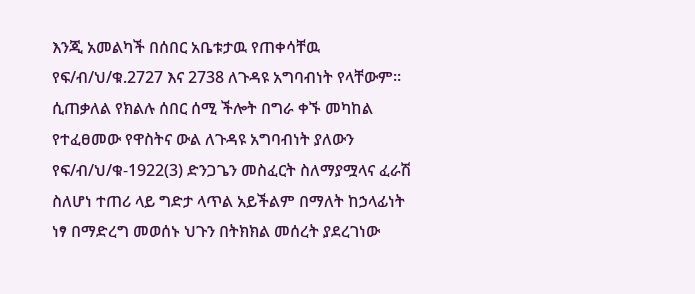እንጂ አመልካች በሰበር አቤቱታዉ የጠቀሳቸዉ የፍ/ብ/ህ/ቁ᎐2727 እና 2738 ለጉዳዩ አግባብነት የላቸውም። ሲጠቃለል የክልሉ ሰበር ሰሚ ችሎት በግራ ቀኙ መካከል የተፈፀመው የዋስትና ውል ለጉዳዩ አግባብነት ያለውን የፍ/ብ/ህ/ቁ-1922(3) ድንጋጌን መስፈርት ስለማያሟላና ፈራሽ ስለሆነ ተጠሪ ላይ ግድታ ላጥል አይችልም በማለት ከኃላፊነት ነፃ በማድረግ መወሰኑ ህጉን በትክክል መሰረት ያደረገነው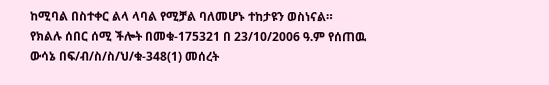ከሚባል በስተቀር ልላ ላባል የሚቻል ባለመሆኑ ተከታዩን ወስነናል።
የክልሉ ሰበር ሰሚ ችሎት በመቁ-175321 በ 23/10/2006 ዓ᎐ም የሰጠዉ ውሳኔ በፍ/ብ/ስ/ስ/ህ/ቁ-348(1) መሰረት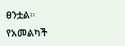ፀንቷል።
የአመልካች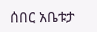ሰበር አቤቱታ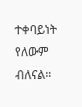ተቀባይነት የለውም ብለናል።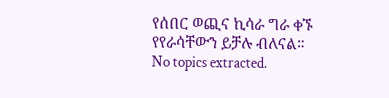የሰበር ወጪና ኪሳራ ግራ ቀኙ የየራሳቸውን ይቻሉ ብለናል።
No topics extracted.